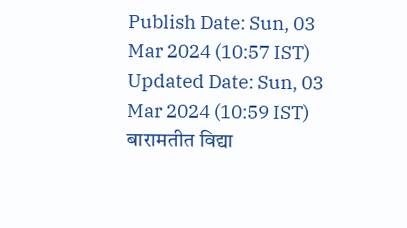Publish Date: Sun, 03 Mar 2024 (10:57 IST)
Updated Date: Sun, 03 Mar 2024 (10:59 IST)
बारामतीत विद्या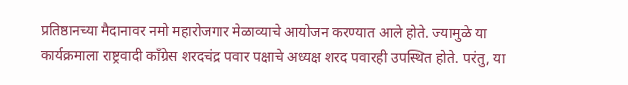प्रतिष्ठानच्या मैदानावर नमो महारोजगार मेळाव्याचे आयोजन करण्यात आले होते. ज्यामुळे या कार्यक्रमाला राष्ट्रवादी काँग्रेस शरदचंद्र पवार पक्षाचे अध्यक्ष शरद पवारही उपस्थित होते. परंतु, या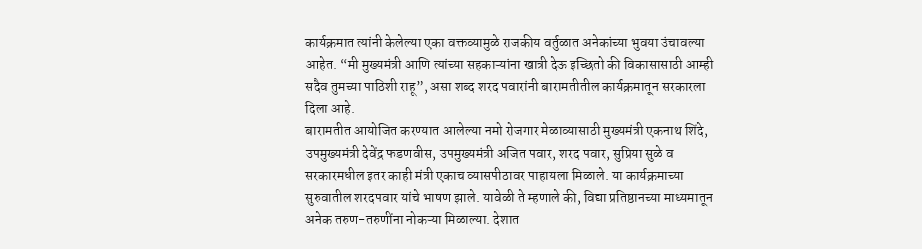कार्यक्रमात त्यांनी केलेल्या एका वक्तव्यामुळे राजकीय वर्तुळात अनेकांच्या भुवया उंचावल्या आहेत. “मी मुख्यमंत्री आणि त्यांच्या सहकाऱ्यांना खात्री देऊ इच्छितो की विकासासाठी आम्ही सदैव तुमच्या पाठिशी राहू”, असा शब्द शरद पवारांनी बारामतीतील कार्यक्रमातून सरकारला दिला आहे.
बारामतीत आयोजित करण्यात आलेल्या नमो रोजगार मेळाव्यासाठी मुख्यमंत्री एकनाथ शिंदे, उपमुख्यमंत्री देवेंद्र फडणवीस, उपमुख्यमंत्री अजित पवार, शरद पवार, सुप्रिया सुळे व सरकारमधील इतर काही मंत्री एकाच व्यासपीठावर पाहायला मिळाले. या कार्यक्रमाच्या सुरुवातील शरदपवार यांचे भाषण झाले. यावेळी ते म्हणाले की, विद्या प्रतिष्ठानच्या माध्यमातून अनेक तरुण-तरुणींना नोकऱ्या मिळाल्या. देशात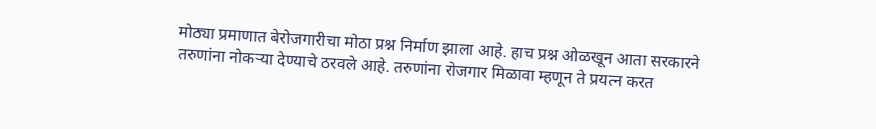मोठ्या प्रमाणात बेरोजगारीचा मोठा प्रश्न निर्माण झाला आहे. हाच प्रश्न ओळखून आता सरकारने तरुणांना नोकऱ्या देण्याचे ठरवले आहे. तरुणांना रोजगार मिळावा म्हणून ते प्रयत्न करत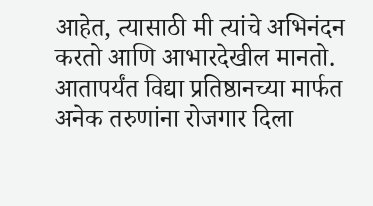आहेत, त्यासाठी मी त्यांचे अभिनंदन करतो आणि आभारदेखील मानतो. आतापर्यंत विद्या प्रतिष्ठानच्या मार्फत अनेक तरुणांना रोजगार दिला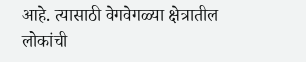आहे. त्यासाठी वेगवेगळ्या क्षेत्रातील लोकांची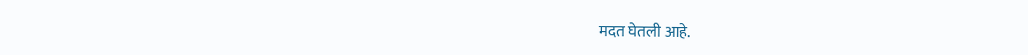मदत घेतली आहे.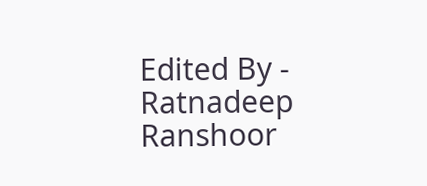Edited By - Ratnadeep Ranshoor